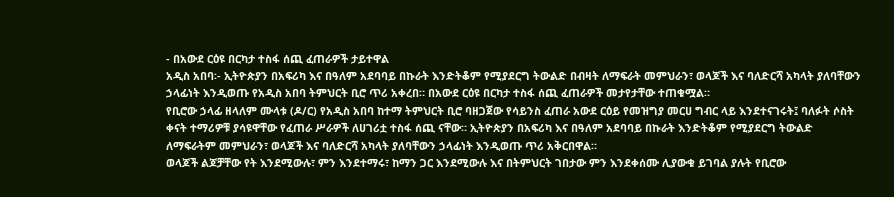- በአውደ ርዕዩ በርካታ ተስፋ ሰጪ ፈጠራዎች ታይተዋል
አዲስ አበባ፡- ኢትዮጵያን በአፍሪካ እና በዓለም አደባባይ በኩራት እንድትቆም የሚያደርግ ትውልድ በብዛት ለማፍራት መምህራን፣ ወላጆች እና ባለድርሻ አካላት ያለባቸውን ኃላፊነት እንዲወጡ የአዲስ አበባ ትምህርት ቢሮ ጥሪ አቀረበ። በአውደ ርዕዩ በርካታ ተስፋ ሰጪ ፈጠራዎች መታየታቸው ተጠቁሟል።
የቢሮው ኃላፊ ዘላለም ሙላቱ (ዶ/ር) የአዲስ አበባ ከተማ ትምህርት ቢሮ ባዘጋጀው የሳይንስ ፈጠራ አውደ ርዕይ የመዝግያ መርሀ ግብር ላይ እንደተናገሩት፤ ባለፉት ሶስት ቀናት ተማሪዎቹ ያሳዩዋቸው የፈጠራ ሥራዎች ለሀገሪቷ ተስፋ ሰጪ ናቸው። ኢትዮጵያን በአፍሪካ እና በዓለም አደባባይ በኩራት እንድትቆም የሚያደርግ ትውልድ ለማፍራትም መምህራን፣ ወላጆች እና ባለድርሻ አካላት ያለባቸውን ኃላፊነት እንዲወጡ ጥሪ አቅርበዋል።
ወላጆች ልጆቻቸው የት እንደሚውሉ፣ ምን እንደተማሩ፣ ከማን ጋር እንደሚውሉ እና በትምህርት ገበታው ምን እንደቀሰሙ ሊያውቁ ይገባል ያሉት የቢሮው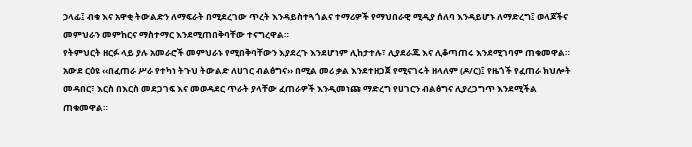ኃላፊ፤ ብቁ እና አዋቂ ትውልድን ለማፍራት በሚደረገው ጥረት እንዳይስተጓጎልና ተማሪዎች የማህበራዊ ሚዲያ ሰለባ እንዳይሆኑ ለማድረግ፤ ወላጆችና መምህራን መምከርና ማስተማር እንደሚጠበቅባቸው ተናግረዋል።
የትምህርት ዘርፉ ላይ ያሉ አመራሮች መምህራኑ የሚበቅባቸውን እያደረጉ እንደሆነም ሊከታተሉ፣ ሊያደራጁ እና ሊቆጣጠሩ እንደሚገባም ጠቁመዋል።
አውደ ርዕዩ ‹‹በፈጠራ ሥራ የተካነ ትጉህ ትውልድ ለሀገር ብልፅግና›› በሚል መሪ ቃል እንደተዘጋጀ የሚናገሩት ዘላለም (ዶ/ር)፤ የዜጎች የፈጠራ ክህሎት መዳበር፣ እርስ በእርስ መደጋገፍ እና መወዳደር ጥራት ያላቸው ፈጠራዎች እንዲመነጩ ማድረግ የሀገርን ብልፅግና ሊያረጋግጥ እንደሚችል ጠቁመዋል።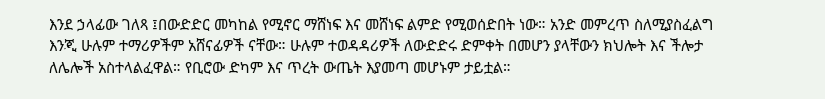እንደ ኃላፊው ገለጻ ፤በውድድር መካከል የሚኖር ማሸነፍ እና መሸነፍ ልምድ የሚወሰድበት ነው። አንድ መምረጥ ስለሚያስፈልግ እንጂ ሁሉም ተማሪዎችም አሸናፊዎች ናቸው። ሁሉም ተወዳዳሪዎች ለውድድሩ ድምቀት በመሆን ያላቸውን ክህሎት እና ችሎታ ለሌሎች አስተላልፈዋል። የቢሮው ድካም እና ጥረት ውጤት እያመጣ መሆኑም ታይቷል።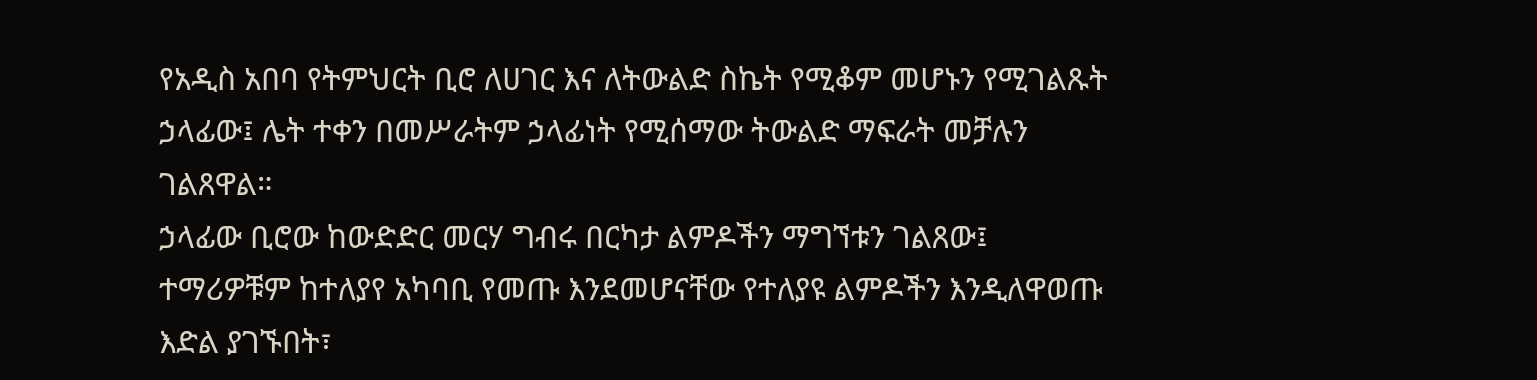የአዲስ አበባ የትምህርት ቢሮ ለሀገር እና ለትውልድ ስኬት የሚቆም መሆኑን የሚገልጹት ኃላፊው፤ ሌት ተቀን በመሥራትም ኃላፊነት የሚሰማው ትውልድ ማፍራት መቻሉን ገልጸዋል።
ኃላፊው ቢሮው ከውድድር መርሃ ግብሩ በርካታ ልምዶችን ማግኘቱን ገልጸው፤ ተማሪዎቹም ከተለያየ አካባቢ የመጡ እንደመሆናቸው የተለያዩ ልምዶችን እንዲለዋወጡ እድል ያገኙበት፣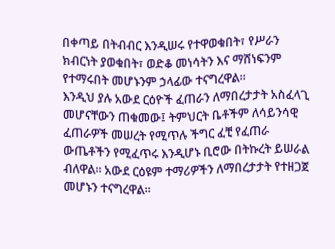በቀጣይ በትብብር እንዲሠሩ የተዋወቁበት፣ የሥራን ክብርነት ያወቁበት፣ ወድቆ መነሳትን እና ማሸነፍንም የተማሩበት መሆኑንም ኃላፊው ተናግረዋል።
እንዲህ ያሉ አውደ ርዕዮች ፈጠራን ለማበረታታት አስፈላጊ መሆናቸውን ጠቁመው፤ ትምህርት ቤቶችም ለሳይንሳዊ ፈጠራዎች መሠረት የሚጥሉ ችግር ፈቺ የፈጠራ ውጤቶችን የሚፈጥሩ እንዲሆኑ ቢሮው በትኩረት ይሠራል ብለዋል። አውደ ርዕዩም ተማሪዎችን ለማበረታታት የተዘጋጀ መሆኑን ተናግረዋል።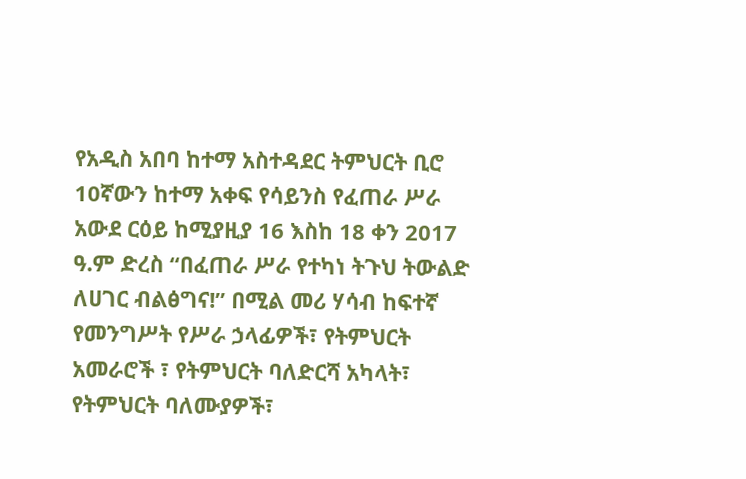የአዲስ አበባ ከተማ አስተዳደር ትምህርት ቢሮ 10ኛውን ከተማ አቀፍ የሳይንስ የፈጠራ ሥራ አውደ ርዕይ ከሚያዚያ 16 እስከ 18 ቀን 2017 ዓ.ም ድረስ “በፈጠራ ሥራ የተካነ ትጉህ ትውልድ ለሀገር ብልፅግና!” በሚል መሪ ሃሳብ ከፍተኛ የመንግሥት የሥራ ኃላፊዎች፣ የትምህርት አመራሮች ፣ የትምህርት ባለድርሻ አካላት፣ የትምህርት ባለሙያዎች፣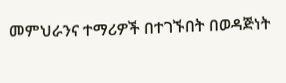መምህራንና ተማሪዎች በተገኙበት በወዳጅነት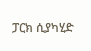ፓርክ ሲያካሂድ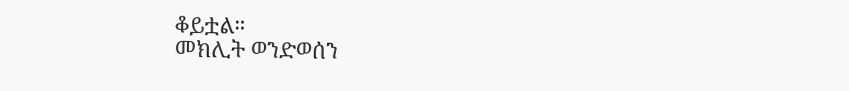ቆይቷል።
መክሊት ወንድወሰን